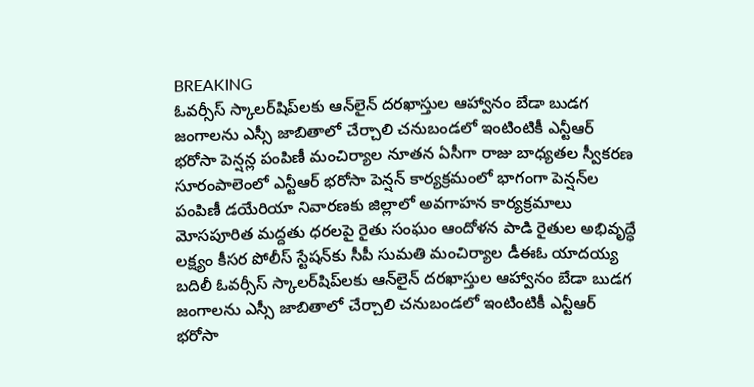BREAKING
ఓవర్సీస్ స్కాలర్‌షిప్‌లకు ఆన్‌లైన్ దరఖాస్తుల ఆహ్వానం బేడా బుడగ జంగాలను ఎస్సీ జాబితాలో చేర్చాలి చనుబండలో ఇంటింటికీ ఎన్టీఆర్ భరోసా పెన్షన్ల పంపిణీ మంచిర్యాల నూతన ఏసీగా రాజు బాధ్యతల స్వీకరణ సూరంపాలెంలో ఎన్టీఆర్ భరోసా పెన్షన్ కార్యక్రమంలో భాగంగా పెన్షన్‌ల పంపిణీ డయేరియా నివారణకు జిల్లాలో అవగాహన కార్యక్రమాలు మోసపూరిత మద్దతు ధరలపై రైతు సంఘం ఆందోళన పాడి రైతుల అభివృద్ధే లక్ష్యం కీసర పోలీస్ స్టేషన్‌కు సీపీ సుమతి మంచిర్యాల డీఈఓ యాదయ్య బదిలీ ఓవర్సీస్ స్కాలర్‌షిప్‌లకు ఆన్‌లైన్ దరఖాస్తుల ఆహ్వానం బేడా బుడగ జంగాలను ఎస్సీ జాబితాలో చేర్చాలి చనుబండలో ఇంటింటికీ ఎన్టీఆర్ భరోసా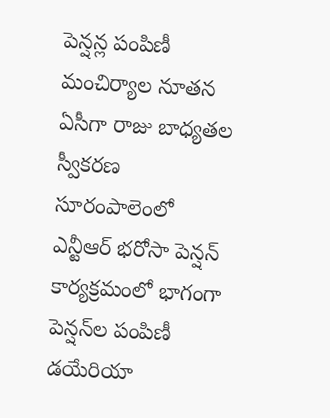పెన్షన్ల పంపిణీ మంచిర్యాల నూతన ఏసీగా రాజు బాధ్యతల స్వీకరణ సూరంపాలెంలో ఎన్టీఆర్ భరోసా పెన్షన్ కార్యక్రమంలో భాగంగా పెన్షన్‌ల పంపిణీ డయేరియా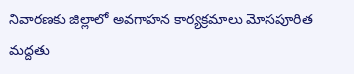నివారణకు జిల్లాలో అవగాహన కార్యక్రమాలు మోసపూరిత మద్దతు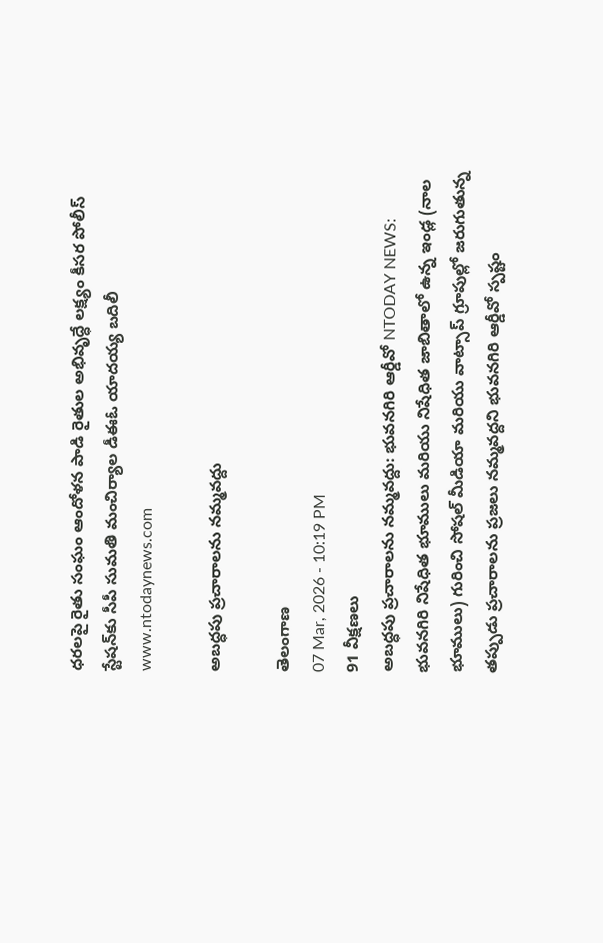ధరలపై రైతు సంఘం ఆందోళన పాడి రైతుల అభివృద్ధే లక్ష్యం కీసర పోలీస్ స్టేషన్‌కు సీపీ సుమతి మంచిర్యాల డీఈఓ యాదయ్య బదిలీ
www.ntodaynews.com

అబద్ధపు ప్రచారాలను నమ్మవద్దు

తెలంగాణ
07 Mar, 2026 - 10:19 PM
91 వీక్షణలు
అబద్ధపు ప్రచారాలను నమ్మవద్దు: భువనగిరి ఆర్డీవో NTODAY NEWS: భువనగిరి నిషేధిత భూములు మరియు నిషేధిత జాబితాలో ఉన్న ఇండ్ల (నాల భూములు) గురించి సోషల్ మీడియా మరియు వాట్సాప్ గ్రూపుల్లో జరుగుతున్న తప్పుడు ప్రచారాలను ప్రజలు నమ్మవద్దని భువనగిరి ఆర్డీవో స్పష్టం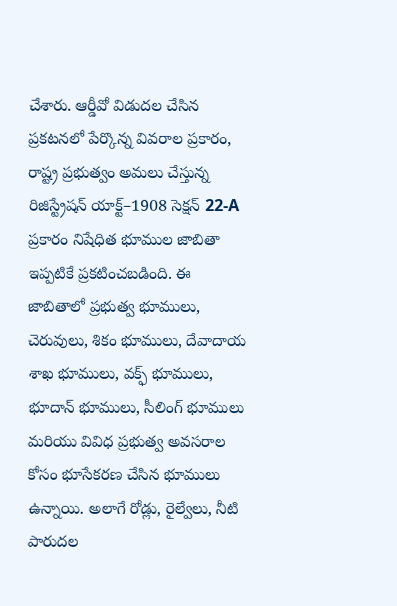చేశారు. ఆర్డీవో విడుదల చేసిన ప్రకటనలో పేర్కొన్న వివరాల ప్రకారం, రాష్ట్ర ప్రభుత్వం అమలు చేస్తున్న రిజిస్ట్రేషన్ యాక్ట్–1908 సెక్షన్ 22-A ప్రకారం నిషేధిత భూముల జాబితా ఇప్పటికే ప్రకటించబడింది. ఈ జాబితాలో ప్రభుత్వ భూములు, చెరువులు, శికం భూములు, దేవాదాయ శాఖ భూములు, వక్ఫ్ భూములు, భూదాన్ భూములు, సీలింగ్ భూములు మరియు వివిధ ప్రభుత్వ అవసరాల కోసం భూసేకరణ చేసిన భూములు ఉన్నాయి. అలాగే రోడ్లు, రైల్వేలు, నీటి పారుదల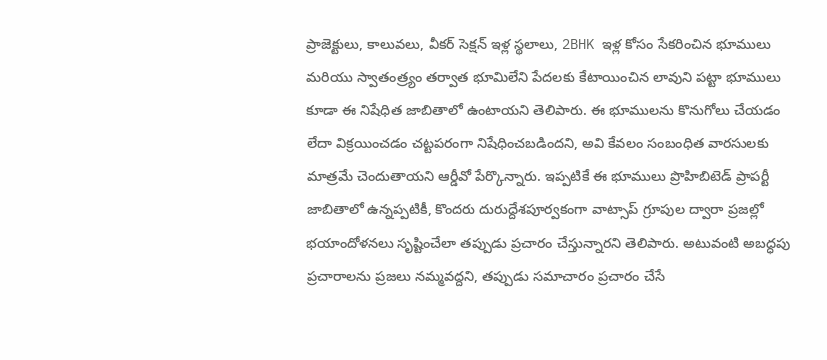ప్రాజెక్టులు, కాలువలు, వీకర్ సెక్షన్ ఇళ్ల స్థలాలు, 2BHK ఇళ్ల కోసం సేకరించిన భూములు మరియు స్వాతంత్ర్యం తర్వాత భూమిలేని పేదలకు కేటాయించిన లావుని పట్టా భూములు కూడా ఈ నిషేధిత జాబితాలో ఉంటాయని తెలిపారు. ఈ భూములను కొనుగోలు చేయడం లేదా విక్రయించడం చట్టపరంగా నిషేధించబడిందని, అవి కేవలం సంబంధిత వారసులకు మాత్రమే చెందుతాయని ఆర్డీవో పేర్కొన్నారు. ఇప్పటికే ఈ భూములు ప్రొహిబిటెడ్ ప్రాపర్టీ జాబితాలో ఉన్నప్పటికీ, కొందరు దురుద్దేశపూర్వకంగా వాట్సాప్ గ్రూపుల ద్వారా ప్రజల్లో భయాందోళనలు సృష్టించేలా తప్పుడు ప్రచారం చేస్తున్నారని తెలిపారు. అటువంటి అబద్ధపు ప్రచారాలను ప్రజలు నమ్మవద్దని, తప్పుడు సమాచారం ప్రచారం చేసే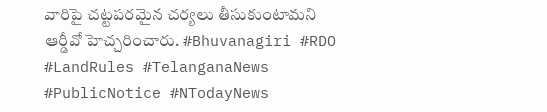వారిపై చట్టపరమైన చర్యలు తీసుకుంటామని ఆర్డీవో హెచ్చరించారు. #Bhuvanagiri #RDO #LandRules #TelanganaNews #PublicNotice #NTodayNews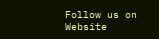Follow us on Website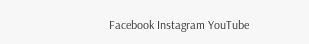Facebook Instagram YouTube